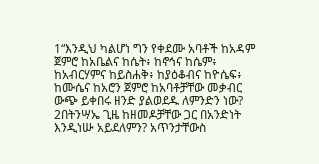1“እንዲህ ካልሆነ ግን የቀደሙ አባቶች ከአዳም ጀምሮ ከአቤልና ከሴት፥ ከኖኅና ከሴም፥ ከአብርሃምና ከይስሐቅ፥ ከያዕቆብና ከዮሴፍ፥ ከሙሴና ከአሮን ጀምሮ ከአባቶቻቸው መቃብር ውጭ ይቀበሩ ዘንድ ያልወደዱ ለምንድን ነው? 2በትንሣኤ ጊዜ ከዘመዶቻቸው ጋር በአንድነት እንዲነሡ አይደለምን? አጥንታቸውስ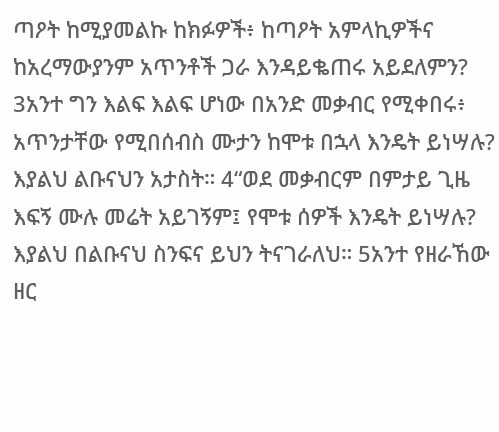ጣዖት ከሚያመልኩ ከክፉዎች፥ ከጣዖት አምላኪዎችና ከአረማውያንም አጥንቶች ጋራ እንዳይቈጠሩ አይደለምን? 3አንተ ግን እልፍ እልፍ ሆነው በአንድ መቃብር የሚቀበሩ፥ አጥንታቸው የሚበሰብስ ሙታን ከሞቱ በኋላ እንዴት ይነሣሉ? እያልህ ልቡናህን አታስት። 4“ወደ መቃብርም በምታይ ጊዜ እፍኝ ሙሉ መሬት አይገኝም፤ የሞቱ ሰዎች እንዴት ይነሣሉ? እያልህ በልቡናህ ስንፍና ይህን ትናገራለህ። 5አንተ የዘራኸው ዘር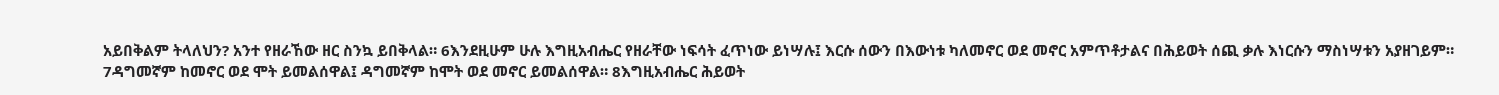አይበቅልም ትላለህን? አንተ የዘራኸው ዘር ስንኳ ይበቅላል። 6እንደዚሁም ሁሉ እግዚአብሔር የዘራቸው ነፍሳት ፈጥነው ይነሣሉ፤ እርሱ ሰውን በእውነቱ ካለመኖር ወደ መኖር አምጥቶታልና በሕይወት ሰጪ ቃሉ እነርሱን ማስነሣቱን አያዘገይም። 7ዳግመኛም ከመኖር ወደ ሞት ይመልሰዋል፤ ዳግመኛም ከሞት ወደ መኖር ይመልሰዋል። 8እግዚአብሔር ሕይወት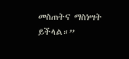መስጠትና ማስነሣት ይችላል።”